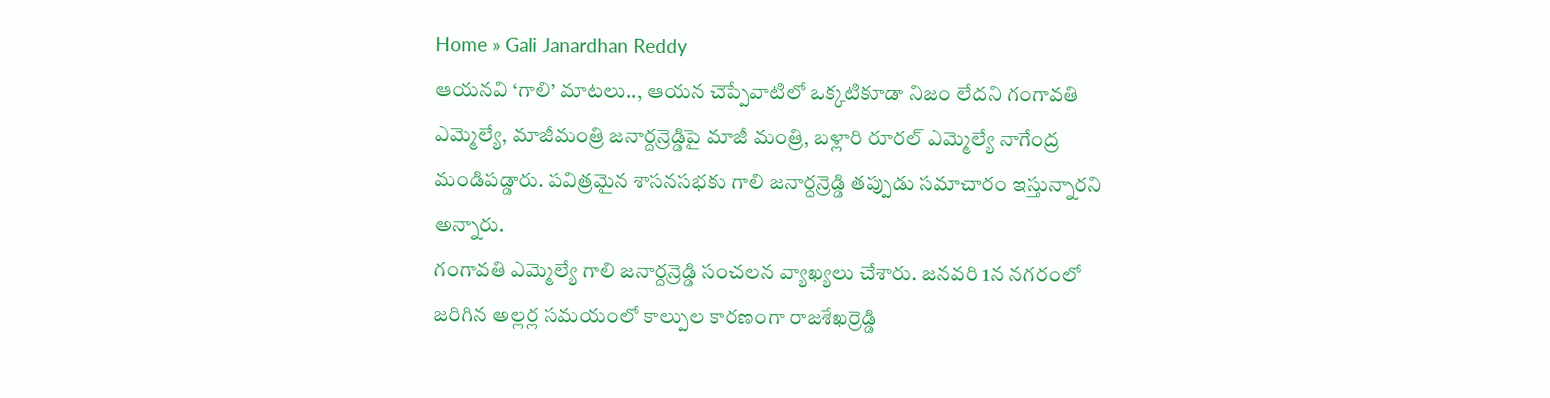Home » Gali Janardhan Reddy
ఆయనవి ‘గాలి’ మాటలు.., ఆయన చెప్పేవాటిలో ఒక్కటికూడా నిజం లేదని గంగావతి ఎమ్మెల్యే, మాజీమంత్రి జనార్దన్రెడ్డిపై మాజీ మంత్రి, బళ్లారి రూరల్ ఎమ్మెల్యే నాగేంద్ర మండిపడ్డారు. పవిత్రమైన శాసనసభకు గాలి జనార్దన్రెడ్డి తప్పుడు సమాచారం ఇస్తున్నారని అన్నారు.
గంగావతి ఎమ్మెల్యే గాలి జనార్దన్రెడ్డి సంచలన వ్యాఖ్యలు చేశారు. జనవరి 1న నగరంలో జరిగిన అల్లర్ల సమయంలో కాల్పుల కారణంగా రాజశేఖర్రెడ్డి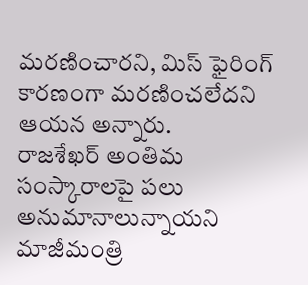మరణించారని, మిస్ ఫైరింగ్ కారణంగా మరణించలేదని ఆయన అన్నారు.
రాజశేఖర్ అంతిమ సంస్కారాలపై పలు అనుమానాలున్నాయని మాజీమంత్రి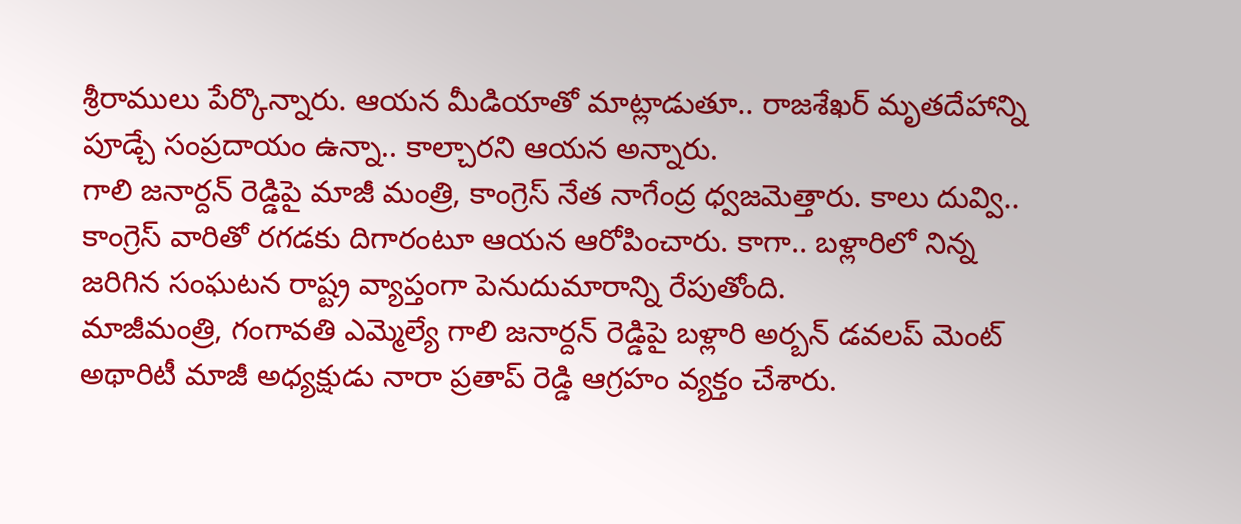శ్రీరాములు పేర్కొన్నారు. ఆయన మీడియాతో మాట్లాడుతూ.. రాజశేఖర్ మృతదేహాన్ని పూడ్చే సంప్రదాయం ఉన్నా.. కాల్చారని ఆయన అన్నారు.
గాలి జనార్దన్ రెడ్డిపై మాజీ మంత్రి, కాంగ్రెస్ నేత నాగేంద్ర ధ్వజమెత్తారు. కాలు దువ్వి.. కాంగ్రెస్ వారితో రగడకు దిగారంటూ ఆయన ఆరోపించారు. కాగా.. బళ్లారిలో నిన్న జరిగిన సంఘటన రాష్ట్ర వ్యాప్తంగా పెనుదుమారాన్ని రేపుతోంది.
మాజీమంత్రి, గంగావతి ఎమ్మెల్యే గాలి జనార్దన్ రెడ్డిపై బళ్లారి అర్బన్ డవలప్ మెంట్ అథారిటీ మాజీ అధ్యక్షుడు నారా ప్రతాప్ రెడ్డి ఆగ్రహం వ్యక్తం చేశారు.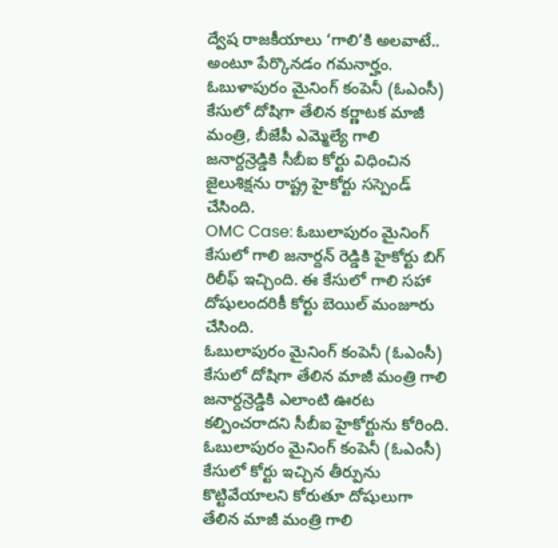ద్వేష రాజకీయాలు ‘గాలి’కి అలవాటే.. అంటూ పేర్కొనడం గమనార్హం.
ఓబుళాపురం మైనింగ్ కంపెనీ (ఓఎంసీ) కేసులో దోషిగా తేలిన కర్ణాటక మాజీ మంత్రి, బీజేపీ ఎమ్మెల్యే గాలి జనార్దన్రెడ్డికి సీబీఐ కోర్టు విధించిన జైలుశిక్షను రాష్ట్ర హైకోర్టు సస్పెండ్ చేసింది.
OMC Case: ఓబులాపురం మైనింగ్ కేసులో గాలి జనార్దన్ రెడ్డికి హైకోర్టు బిగ్ రిలీఫ్ ఇచ్చింది. ఈ కేసులో గాలి సహా దోషులందరికీ కోర్టు బెయిల్ మంజూరు చేసింది.
ఓబులాపురం మైనింగ్ కంపెనీ (ఓఎంసీ) కేసులో దోషిగా తేలిన మాజీ మంత్రి గాలి జనార్దన్రెడ్డికి ఎలాంటి ఊరట కల్పించరాదని సీబీఐ హైకోర్టును కోరింది.
ఓబులాపురం మైనింగ్ కంపెనీ (ఓఎంసీ) కేసులో కోర్టు ఇచ్చిన తీర్పును కొట్టివేయాలని కోరుతూ దోషులుగా తేలిన మాజీ మంత్రి గాలి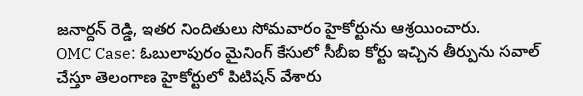జనార్దన్ రెడ్డి, ఇతర నిందితులు సోమవారం హైకోర్టును ఆశ్రయించారు.
OMC Case: ఓబులాపురం మైనింగ్ కేసులో సీబీఐ కోర్టు ఇచ్చిన తీర్పును సవాల్ చేస్తూ తెలంగాణ హైకోర్టులో పిటిషన్ వేశారు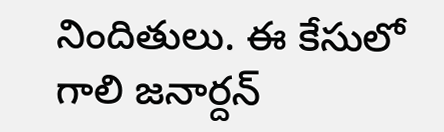నిందితులు. ఈ కేసులో గాలి జనార్దన్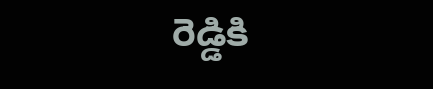రెడ్డికి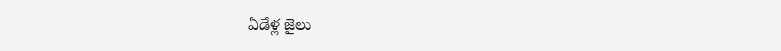ఏడేళ్ల జైలు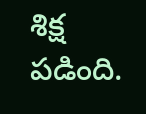శిక్ష పడింది.